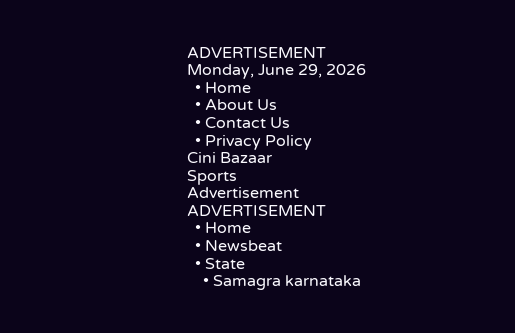ADVERTISEMENT
Monday, June 29, 2026
  • Home
  • About Us
  • Contact Us
  • Privacy Policy
Cini Bazaar
Sports
Advertisement
ADVERTISEMENT
  • Home
  • Newsbeat
  • State
    • Samagra karnataka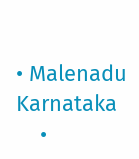• Malenadu Karnataka
    •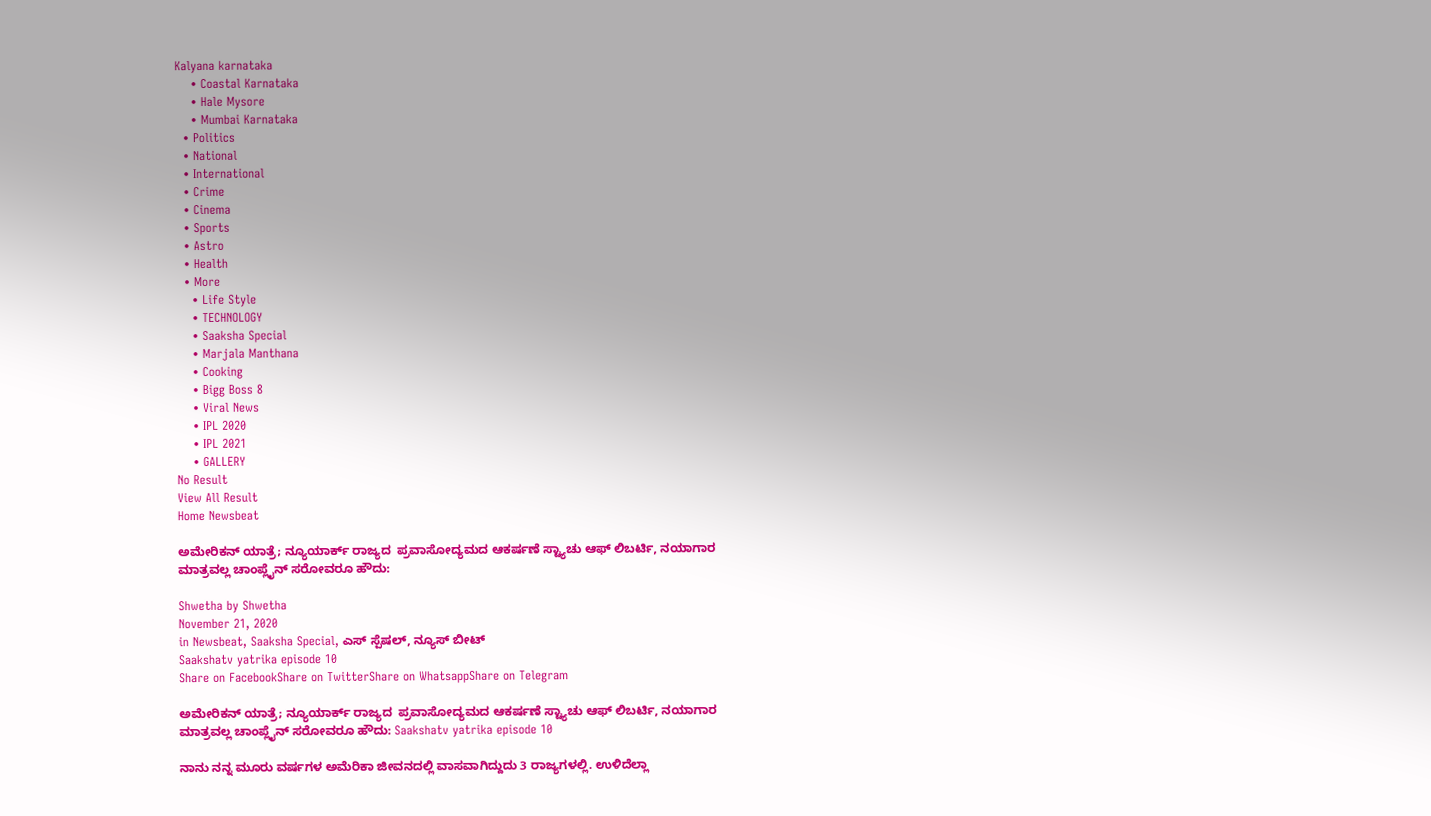Kalyana karnataka
    • Coastal Karnataka
    • Hale Mysore
    • Mumbai Karnataka
  • Politics
  • National
  • International
  • Crime
  • Cinema
  • Sports
  • Astro
  • Health
  • More
    • Life Style
    • TECHNOLOGY
    • Saaksha Special
    • Marjala Manthana
    • Cooking
    • Bigg Boss 8
    • Viral News
    • IPL 2020
    • IPL 2021
    • GALLERY
No Result
View All Result
Home Newsbeat

ಅಮೇರಿಕನ್ ಯಾತ್ರೆ; ನ್ಯೂಯಾರ್ಕ್ ರಾಜ್ಯದ  ಪ್ರವಾಸೋದ್ಯಮದ ಆಕರ್ಷಣೆ ಸ್ಟ್ಯಾಚು ಆಫ್ ಲಿಬರ್ಟಿ, ನಯಾಗಾರ ಮಾತ್ರವಲ್ಲ ಚಾಂಪ್ಲೈನ್ ಸರೋವರೂ ಹೌದು:

Shwetha by Shwetha
November 21, 2020
in Newsbeat, Saaksha Special, ಎಸ್ ಸ್ಪೆಷಲ್, ನ್ಯೂಸ್ ಬೀಟ್
Saakshatv yatrika episode 10
Share on FacebookShare on TwitterShare on WhatsappShare on Telegram

ಅಮೇರಿಕನ್ ಯಾತ್ರೆ; ನ್ಯೂಯಾರ್ಕ್ ರಾಜ್ಯದ  ಪ್ರವಾಸೋದ್ಯಮದ ಆಕರ್ಷಣೆ ಸ್ಟ್ಯಾಚು ಆಫ್ ಲಿಬರ್ಟಿ, ನಯಾಗಾರ ಮಾತ್ರವಲ್ಲ ಚಾಂಪ್ಲೈನ್ ಸರೋವರೂ ಹೌದು: Saakshatv yatrika episode 10

ನಾನು ನನ್ನ ಮೂರು ವರ್ಷಗಳ ಅಮೆರಿಕಾ ಜೀವನದಲ್ಲಿ ವಾಸವಾಗಿದ್ದುದು 3 ರಾಜ್ಯಗಳಲ್ಲಿ. ಉಳಿದೆಲ್ಲಾ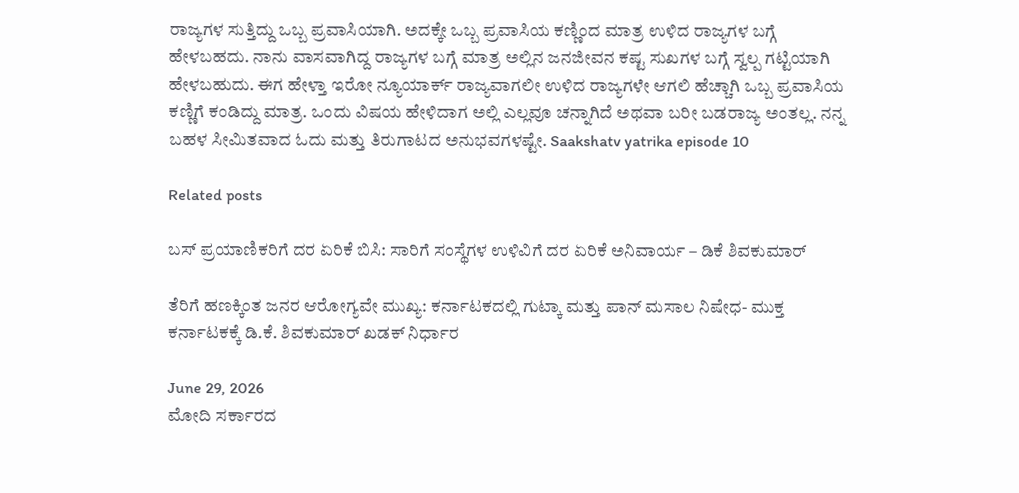ರಾಜ್ಯಗಳ ಸುತ್ತಿದ್ದು ಒಬ್ಬ ಪ್ರವಾಸಿಯಾಗಿ. ಅದಕ್ಕೇ ಒಬ್ಬ ಪ್ರವಾಸಿಯ ಕಣ್ಣಿಂದ ಮಾತ್ರ ಉಳಿದ ರಾಜ್ಯಗಳ ಬಗ್ಗೆ ಹೇಳಬಹದು. ನಾನು ವಾಸವಾಗಿದ್ದ ರಾಜ್ಯಗಳ ಬಗ್ಗೆ ಮಾತ್ರ ಅಲ್ಲಿನ ಜನಜೀವನ ಕಷ್ಟ ಸುಖಗಳ‌ ಬಗ್ಗೆ ಸ್ವಲ್ಪ ಗಟ್ಟಿಯಾಗಿ ಹೇಳಬಹುದು. ಈಗ ಹೇಳ್ತಾ ಇರೋ ನ್ಯೂಯಾರ್ಕ್ ರಾಜ್ಯವಾಗಲೀ ಉಳಿದ ರಾಜ್ಯಗಳೇ ಆಗಲಿ ಹೆಚ್ಚಾಗಿ ಒಬ್ಬ ಪ್ರವಾಸಿಯ ಕಣ್ಣಿಗೆ ಕಂಡಿದ್ದು ಮಾತ್ರ. ಒಂದು ವಿಷಯ ಹೇಳಿದಾಗ ಅಲ್ಲಿ ಎಲ್ಲವೂ ಚನ್ನಾಗಿದೆ ಅಥವಾ ಬರೀ ಬಡರಾಜ್ಯ ಅಂತಲ್ಲ. ನನ್ನ ಬಹಳ ಸೀಮಿತವಾದ ಓದು ಮತ್ತು ತಿರುಗಾಟದ ಅನುಭವಗಳಷ್ಟೇ. Saakshatv yatrika episode 10

Related posts

ಬಸ್ ಪ್ರಯಾಣಿಕರಿಗೆ ದರ ಏರಿಕೆ ಬಿಸಿ: ಸಾರಿಗೆ ಸಂಸ್ಥೆಗಳ ಉಳಿವಿಗೆ ದರ ಏರಿಕೆ ಅನಿವಾರ್ಯ – ಡಿಕೆ ಶಿವಕುಮಾರ್

ತೆರಿಗೆ ಹಣಕ್ಕಿಂತ ಜನರ ಆರೋಗ್ಯವೇ ಮುಖ್ಯ: ಕರ್ನಾಟಕದಲ್ಲಿ ಗುಟ್ಕಾ ಮತ್ತು ಪಾನ್ ಮಸಾಲ ನಿಷೇಧ- ಮುಕ್ತ ಕರ್ನಾಟಕಕ್ಕೆ ಡಿ.ಕೆ. ಶಿವಕುಮಾರ್ ಖಡಕ್ ನಿರ್ಧಾರ

June 29, 2026
ಮೋದಿ ಸರ್ಕಾರದ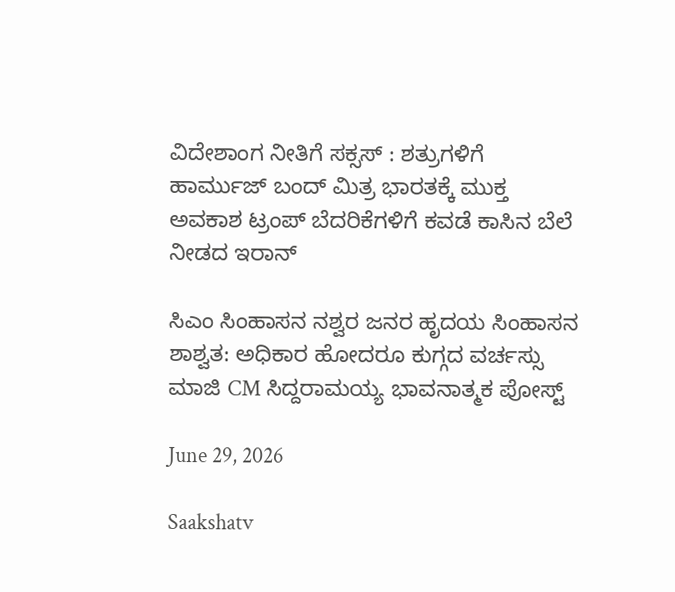ವಿದೇಶಾಂಗ ನೀತಿಗೆ ಸಕ್ಸಸ್ : ಶತ್ರುಗಳಿಗೆ ಹಾರ್ಮುಜ್ ಬಂದ್ ಮಿತ್ರ ಭಾರತಕ್ಕೆ ಮುಕ್ತ ಅವಕಾಶ ಟ್ರಂಪ್ ಬೆದರಿಕೆಗಳಿಗೆ ಕವಡೆ ಕಾಸಿನ ಬೆಲೆ ನೀಡದ ಇರಾನ್

ಸಿಎಂ ಸಿಂಹಾಸನ ನಶ್ವರ ಜನರ ಹೃದಯ ಸಿಂಹಾಸನ ಶಾಶ್ವತ: ಅಧಿಕಾರ ಹೋದರೂ ಕುಗ್ಗದ ವರ್ಚಸ್ಸು ಮಾಜಿ CM ಸಿದ್ದರಾಮಯ್ಯ ಭಾವನಾತ್ಮಕ ಪೋಸ್ಟ್

June 29, 2026

Saakshatv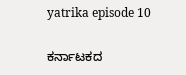yatrika episode 10

ಕರ್ನಾಟಕದ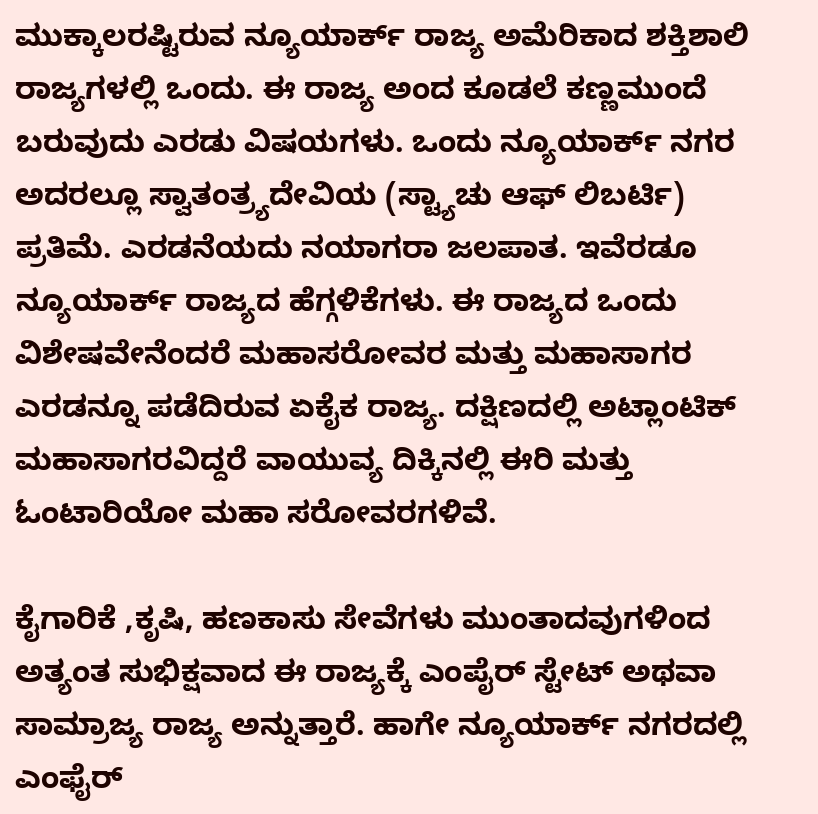ಮುಕ್ಕಾಲರಷ್ಟಿರುವ ನ್ಯೂಯಾರ್ಕ್ ರಾಜ್ಯ ಅಮೆರಿಕಾದ ಶಕ್ತಿಶಾಲಿ ರಾಜ್ಯಗಳಲ್ಲಿ ಒಂದು. ಈ ರಾಜ್ಯ ಅಂದ ಕೂಡಲೆ ಕಣ್ಣಮುಂದೆ ಬರುವುದು ಎರಡು ವಿಷಯಗಳು. ಒಂದು ನ್ಯೂಯಾರ್ಕ್ ನಗರ ಅದರಲ್ಲೂ ಸ್ವಾತಂತ್ರ್ಯದೇವಿಯ (ಸ್ಟ್ಯಾಚು ಆಫ್ ಲಿಬರ್ಟಿ)  ಪ್ರತಿಮೆ. ಎರಡನೆಯದು ನಯಾಗರಾ ಜಲಪಾತ. ಇವೆರಡೂ ನ್ಯೂಯಾರ್ಕ್ ರಾಜ್ಯದ ಹೆಗ್ಗಳಿಕೆಗಳು. ಈ ರಾಜ್ಯದ ಒಂದು ವಿಶೇಷವೇನೆಂದರೆ ಮಹಾಸರೋವರ ಮತ್ತು ಮಹಾಸಾಗರ ಎರಡನ್ನೂ ಪಡೆದಿರುವ ಏಕೈಕ ರಾಜ್ಯ. ದಕ್ಷಿಣದಲ್ಲಿ ಅಟ್ಲಾಂಟಿಕ್ ಮಹಾಸಾಗರವಿದ್ದರೆ ವಾಯುವ್ಯ ದಿಕ್ಕಿನಲ್ಲಿ ಈರಿ ಮತ್ತು ಓಂಟಾರಿಯೋ ಮಹಾ ಸರೋವರಗಳಿವೆ.

ಕೈಗಾರಿಕೆ ,ಕೃಷಿ, ಹಣಕಾಸು ಸೇವೆಗಳು ಮುಂತಾದವುಗಳಿಂದ ಅತ್ಯಂತ ಸುಭಿಕ್ಷವಾದ ಈ ರಾಜ್ಯಕ್ಕೆ ಎಂಪೈರ್ ಸ್ಟೇಟ್ ಅಥವಾ ಸಾಮ್ರಾಜ್ಯ ರಾಜ್ಯ ಅನ್ನುತ್ತಾರೆ. ಹಾಗೇ ನ್ಯೂಯಾರ್ಕ್ ನಗರದಲ್ಲಿ ಎಂಫೈರ್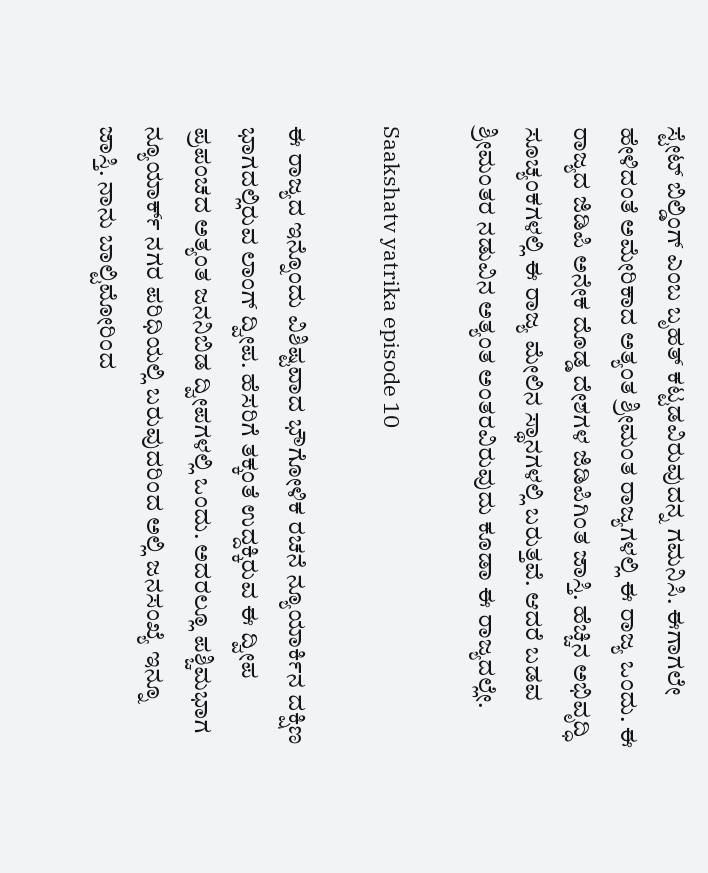ಸ್ಟೇಟ್ ಬಿಲ್ಡಿಂಗ್ ಎಂಬ ಬೃಹತ್ ಕಟ್ಟಡವಿರುವುದನ್ನ ಗಮನಿಸಿ. ಈಗಾಗಲೇ ಹೇಳಿದಂತೆ ಅಮೇರಿಕಾದ ಅತ್ಯಂತ ಶ್ರೀಮಂತ ರಾಜ್ಯಗಳಲ್ಲಿ ಈ ರಾಜ್ಯ ಒಂದು. ಈ ರಾಜ್ಯದ ಜಿಡಿಪಿ ಅನೇಕ ದೊಡ್ಡ ದೇಶಗಳ ಜಿಡಿಪಿಗಿಂತ ಜಾಸ್ತಿ. ಹೆಚ್ಚಿನ ಅಭಿವೃದ್ಧಿ ಸೂಚ್ಯಂಕಗಳಲ್ಲಿ ಈ ರಾಜ್ಯ ಮೇಲಿನ ಸ್ಥಾನಗಳಲ್ಲಿ ಬರುತ್ತವೆ. ಆದರೆ ಬಡವ ಶ್ರೀಮಂತರ ನಡುವಿನ ಅತ್ಯಂತ ಅಂತರವಿರುವುದು ಕೂಡಾ ಈ ರಾಜ್ಯದಲ್ಲೇ.

Saakshatv yatrika episode 10

ಈ ರಾಜ್ಯದ ಇನ್ನೊಂದು ವಿಶಿಷ್ಟವಾದ ಭೌಗೋಳಿಕ ರಚನೆ ನ್ಯೂಯಾರ್ಕಿನ ದಕ್ಷಿಣ ಭಾಗದಲ್ಲಿರುವ ಲಾಂಗ್ ದ್ವೀಪ. ಹೆಸರಿಗೆ ತಕ್ಕಂತೆ ಉದ್ದಕ್ಕಿರುವ ಈ ದ್ವೀಪ ಪ್ರಪಂಚದ ಅತ್ಯಂತ ಜನನಿಬಿಡ ದ್ವೀಪಗಳಲ್ಲಿ ಒಂದು. ಅದರಲ್ಲೂ ಪಶ್ಚಿಮಭಾಗ ನ್ಯೂಯಾರ್ಕ್ ನಗರ ಪರಿಧಿಯಲ್ಲಿ ಬರುವುದರಿಂದ ಅಲ್ಲಿ ಜನಸಂಖ್ಯೆ ಇನ್ನೂ ಜಾಸ್ತಿ. ನಾನು ಬಾಲ್ಟಿಮೋರಿಂದ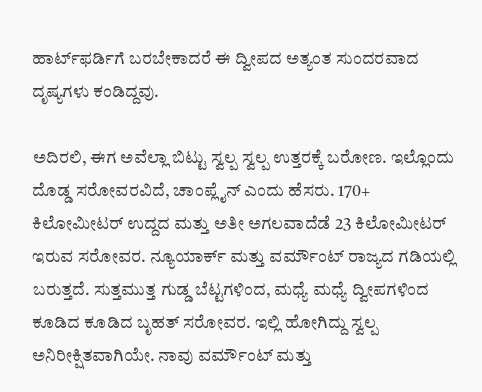ಹಾರ್ಟ್‌ಫರ್ಡಿಗೆ ಬರಬೇಕಾದರೆ ಈ ದ್ವೀಪದ ಅತ್ಯಂತ ಸುಂದರವಾದ ದೃಷ್ಯಗಳು ಕಂಡಿದ್ದವು.

ಅದಿರಲಿ, ಈಗ ಅವೆಲ್ಲಾ ಬಿಟ್ಟು ಸ್ವಲ್ಪ ಸ್ವಲ್ಪ ಉತ್ತರಕ್ಕೆ ಬರೋಣ. ಇಲ್ಲೊಂದು ದೊಡ್ಡ ಸರೋವರವಿದೆ, ಚಾಂಪ್ಲೈನ್ ಎಂದು ಹೆಸರು. 170+ ಕಿಲೋಮೀಟರ್ ಉದ್ದದ ಮತ್ತು ಅತೀ ಅಗಲವಾದೆಡೆ 23 ಕಿಲೋಮೀಟರ್ ಇರುವ ಸರೋವರ. ನ್ಯೂಯಾರ್ಕ್ ಮತ್ತು ವರ್ಮೌಂಟ್ ರಾಜ್ಯದ ಗಡಿಯಲ್ಲಿ ಬರುತ್ತದೆ. ಸುತ್ತಮುತ್ತ ಗುಡ್ಡ ಬೆಟ್ಟಗಳಿಂದ, ಮಧ್ಯೆ ಮಧ್ಯೆ ದ್ವೀಪಗಳಿಂದ ಕೂಡಿದ ಕೂಡಿದ ಬೃಹತ್ ಸರೋವರ. ಇಲ್ಲಿ ಹೋಗಿದ್ದು ಸ್ವಲ್ಪ ಅನಿರೀಕ್ಷಿತವಾಗಿಯೇ. ನಾವು ವರ್ಮೌಂಟ್ ಮತ್ತು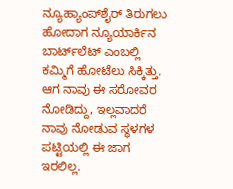ನ್ಯೂಹ್ಯಾಂಪ್‌ಶೈರ್ ತಿರುಗಲು ಹೋದಾಗ ನ್ಯೂಯಾರ್ಕಿನ ಬಾರ್ಟ್‌ಲೆಟ್ ಎಂಬಲ್ಲಿ ಕಮ್ಮಿಗೆ ಹೋಟೆಲು ಸಿಕ್ಕಿತ್ತು. ಆಗ ನಾವು ಈ ಸರೋವರ ನೋಡಿದ್ದು, ಇಲ್ಲವಾದರೆ ನಾವು ನೋಡುವ ಸ್ಥಳಗಳ ಪಟ್ಟಿಯಲ್ಲಿ ಈ ಜಾಗ ಇರಲಿಲ್ಲ.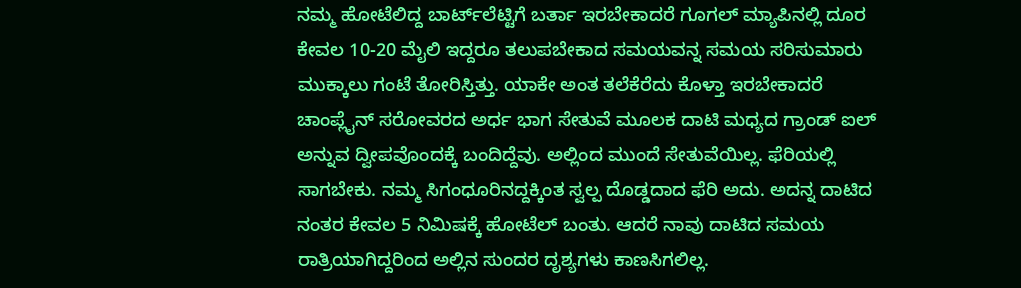ನಮ್ಮ ಹೋಟೆಲಿದ್ದ ಬಾರ್ಟ್‌ಲೆಟ್ಟಿಗೆ ಬರ್ತಾ ಇರಬೇಕಾದರೆ ಗೂಗಲ್ ಮ್ಯಾಪಿನಲ್ಲಿ ದೂರ ಕೇವಲ 10-20 ಮೈಲಿ ಇದ್ದರೂ ತಲುಪಬೇಕಾದ ಸಮಯವನ್ನ ಸಮಯ ಸರಿಸುಮಾರು ಮುಕ್ಕಾಲು ಗಂಟೆ ತೋರಿಸ್ತಿತ್ತು. ಯಾಕೇ ಅಂತ ತಲೆಕೆರೆದು ಕೊಳ್ತಾ ಇರಬೇಕಾದರೆ ಚಾಂಪ್ಲೈನ್ ಸರೋವರದ ಅರ್ಧ ಭಾಗ ಸೇತುವೆ ಮೂಲಕ ದಾಟಿ ಮಧ್ಯದ ಗ್ರಾಂಡ್ ಐಲ್ ಅನ್ನುವ ದ್ವೀಪವೊಂದಕ್ಕೆ ಬಂದಿದ್ದೆವು. ಅಲ್ಲಿಂದ ಮುಂದೆ ಸೇತುವೆಯಿಲ್ಲ. ಫೆರಿಯಲ್ಲಿ ಸಾಗಬೇಕು. ನಮ್ಮ ಸಿಗಂಧೂರಿನದ್ದಕ್ಕಿಂತ ಸ್ವಲ್ಪ ದೊಡ್ಡದಾದ ಫೆರಿ ಅದು. ಅದನ್ನ ದಾಟಿದ ನಂತರ ಕೇವಲ 5 ನಿಮಿಷಕ್ಕೆ ಹೋಟೆಲ್ ಬಂತು. ಆದರೆ ನಾವು ದಾಟಿದ ಸಮಯ ರಾತ್ರಿಯಾಗಿದ್ದರಿಂದ ಅಲ್ಲಿನ ಸುಂದರ ದೃಶ್ಯಗಳು ಕಾಣಸಿಗಲಿಲ್ಲ.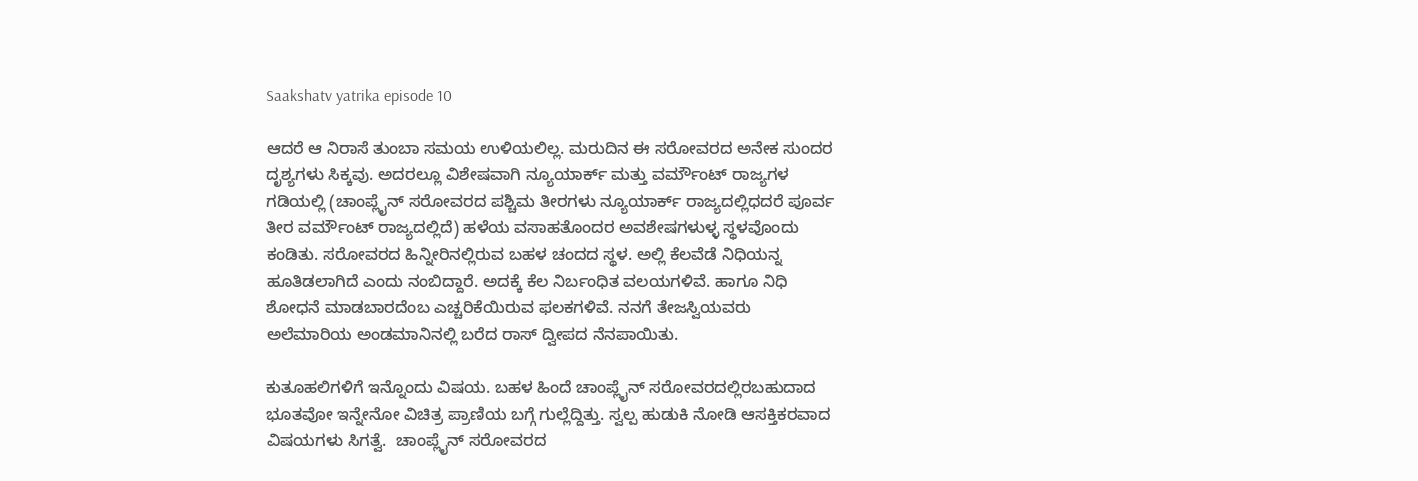Saakshatv yatrika episode 10

ಆದರೆ ಆ ನಿರಾಸೆ ತುಂಬಾ ಸಮಯ ಉಳಿಯಲಿಲ್ಲ. ಮರುದಿನ ಈ ಸರೋವರದ ಅನೇಕ ಸುಂದರ ದೃಶ್ಯಗಳು ಸಿಕ್ಕವು. ಅದರಲ್ಲೂ ವಿಶೇಷವಾಗಿ ನ್ಯೂಯಾರ್ಕ್ ಮತ್ತು ವರ್ಮೌಂಟ್ ರಾಜ್ಯಗಳ ಗಡಿಯಲ್ಲಿ (ಚಾಂಪ್ಲೈನ್ ಸರೋವರದ ಪಶ್ಚಿಮ ತೀರಗಳು‌ ನ್ಯೂಯಾರ್ಕ್ ರಾಜ್ಯದಲ್ಲಿಧದರೆ ಪೂರ್ವ ತೀರ ವರ್ಮೌಂಟ್ ರಾಜ್ಯದಲ್ಲಿದೆ) ಹಳೆಯ ವಸಾಹತೊಂದರ ಅವಶೇಷಗಳುಳ್ಳ ಸ್ಥಳವೊಂದು ಕಂಡಿತು. ಸರೋವರದ ಹಿನ್ನೀರಿನಲ್ಲಿರುವ ಬಹಳ ಚಂದದ ಸ್ಥಳ. ಅಲ್ಲಿ ಕೆಲವೆಡೆ ನಿಧಿಯನ್ನ ಹೂತಿಡಲಾಗಿದೆ ಎಂದು ನಂಬಿದ್ದಾರೆ. ಅದಕ್ಕೆ ಕೆಲ ನಿರ್ಬಂಧಿತ ವಲಯಗಳಿವೆ. ಹಾಗೂ ನಿಧಿ ಶೋಧನೆ ಮಾಡಬಾರದೆಂಬ ಎಚ್ಚರಿಕೆಯಿರುವ ಫಲಕಗಳಿವೆ. ನನಗೆ ತೇಜಸ್ವಿಯವರು ಅಲೆಮಾರಿಯ ಅಂಡಮಾನಿನಲ್ಲಿ ಬರೆದ ರಾಸ್ ದ್ವೀಪದ ನೆನಪಾಯಿತು.

ಕುತೂಹಲಿಗಳಿಗೆ ಇನ್ನೊಂದು ವಿಷಯ. ಬಹಳ ಹಿಂದೆ ಚಾಂಪ್ಲೈನ್ ಸರೋವರದಲ್ಲಿರಬಹುದಾದ ಭೂತವೋ ಇನ್ನೇನೋ ವಿಚಿತ್ರ ಪ್ರಾಣಿಯ ಬಗ್ಗೆ ಗುಲ್ಲೆದ್ದಿತ್ತು. ಸ್ವಲ್ಪ ಹುಡುಕಿ ನೋಡಿ ಆಸಕ್ತಿಕರವಾದ ವಿಷಯಗಳು ಸಿಗತ್ವೆ.  ಚಾಂಪ್ಲೈನ್ ಸರೋವರದ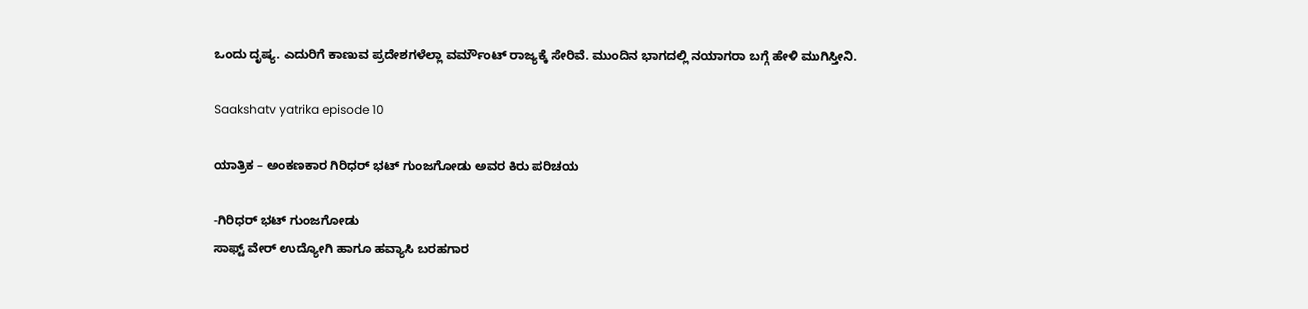ಒಂದು ದೃಷ್ಯ. ಎದುರಿಗೆ ಕಾಣುವ ಪ್ರದೇಶಗಳೆಲ್ಲಾ ವರ್ಮೌಂಟ್ ರಾಜ್ಯಕ್ಕೆ ಸೇರಿವೆ. ಮುಂದಿನ‌ ಭಾಗದಲ್ಲಿ ನಯಾಗರಾ ಬಗ್ಗೆ ಹೇಳಿ ಮುಗಿಸ್ತೀನಿ.

Saakshatv yatrika episode 10

ಯಾತ್ರಿಕ – ಅಂಕಣಕಾರ ಗಿರಿಧರ್ ಭಟ್ ಗುಂಜಗೋಡು ಅವರ ಕಿರು ಪರಿಚಯ

-ಗಿರಿಧರ್ ಭಟ್ ಗುಂಜಗೋಡು
ಸಾಫ್ಟ್ ವೇರ್ ಉದ್ಯೋಗಿ ಹಾಗೂ ಹವ್ಯಾಸಿ ಬರಹಗಾರ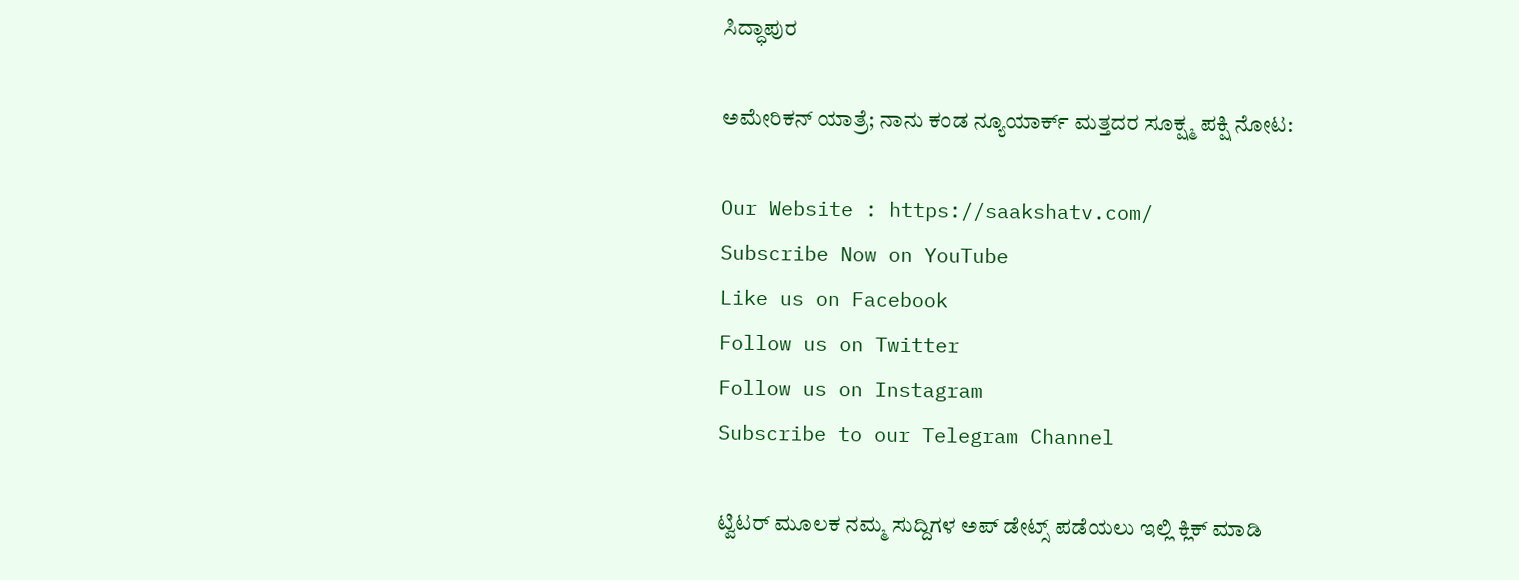ಸಿದ್ಧಾಪುರ

ಅಮೇರಿಕನ್ ಯಾತ್ರೆ; ನಾನು ಕಂಡ ನ್ಯೂಯಾರ್ಕ್ ಮತ್ತದರ ಸೂಕ್ಷ್ಮ ಪಕ್ಷಿ ನೋಟ:

Our Website : https://saakshatv.com/
Subscribe Now on YouTube
Like us on Facebook
Follow us on Twitter
Follow us on Instagram
Subscribe to our Telegram Channel

ಟ್ವಿಟರ್ ಮೂಲಕ ನಮ್ಮ ಸುದ್ದಿಗಳ ಅಪ್ ಡೇಟ್ಸ್ ಪಡೆಯಲು ಇಲ್ಲಿ ಕ್ಲಿಕ್ ಮಾಡಿ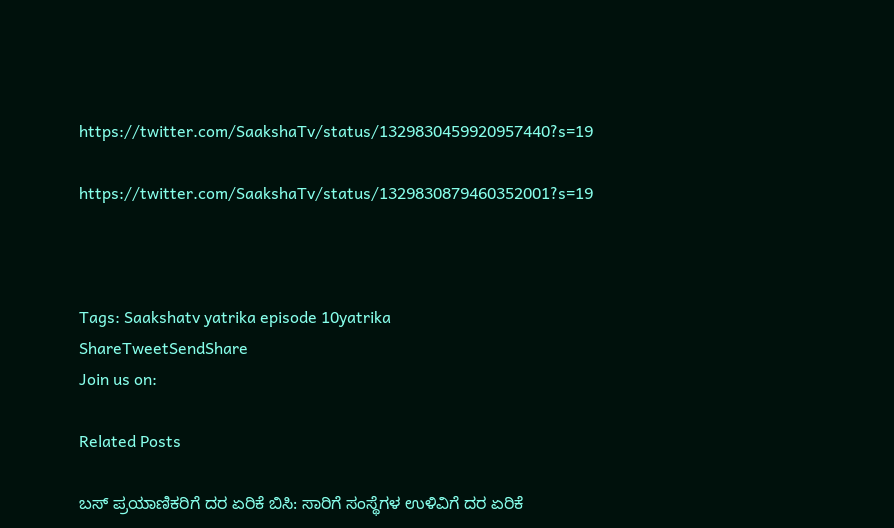https://twitter.com/SaakshaTv/status/1329830459920957440?s=19

https://twitter.com/SaakshaTv/status/1329830879460352001?s=19



Tags: Saakshatv yatrika episode 10yatrika
ShareTweetSendShare
Join us on:

Related Posts

ಬಸ್ ಪ್ರಯಾಣಿಕರಿಗೆ ದರ ಏರಿಕೆ ಬಿಸಿ: ಸಾರಿಗೆ ಸಂಸ್ಥೆಗಳ ಉಳಿವಿಗೆ ದರ ಏರಿಕೆ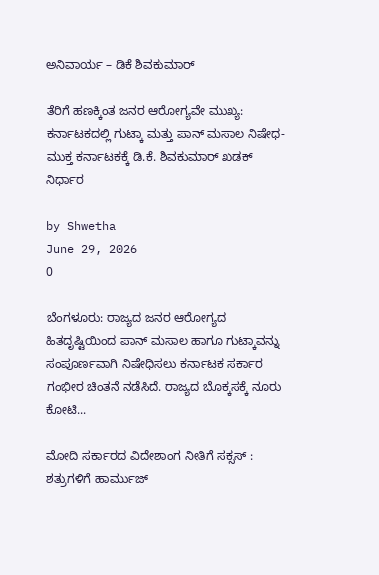ಅನಿವಾರ್ಯ – ಡಿಕೆ ಶಿವಕುಮಾರ್

ತೆರಿಗೆ ಹಣಕ್ಕಿಂತ ಜನರ ಆರೋಗ್ಯವೇ ಮುಖ್ಯ: ಕರ್ನಾಟಕದಲ್ಲಿ ಗುಟ್ಕಾ ಮತ್ತು ಪಾನ್ ಮಸಾಲ ನಿಷೇಧ- ಮುಕ್ತ ಕರ್ನಾಟಕಕ್ಕೆ ಡಿ.ಕೆ. ಶಿವಕುಮಾರ್ ಖಡಕ್ ನಿರ್ಧಾರ

by Shwetha
June 29, 2026
0

ಬೆಂಗಳೂರು: ರಾಜ್ಯದ ಜನರ ಆರೋಗ್ಯದ ಹಿತದೃಷ್ಟಿಯಿಂದ ಪಾನ್ ಮಸಾಲ ಹಾಗೂ ಗುಟ್ಕಾವನ್ನು ಸಂಪೂರ್ಣವಾಗಿ ನಿಷೇಧಿಸಲು ಕರ್ನಾಟಕ ಸರ್ಕಾರ ಗಂಭೀರ ಚಿಂತನೆ ನಡೆಸಿದೆ. ರಾಜ್ಯದ ಬೊಕ್ಕಸಕ್ಕೆ ನೂರು ಕೋಟಿ...

ಮೋದಿ ಸರ್ಕಾರದ ವಿದೇಶಾಂಗ ನೀತಿಗೆ ಸಕ್ಸಸ್ : ಶತ್ರುಗಳಿಗೆ ಹಾರ್ಮುಜ್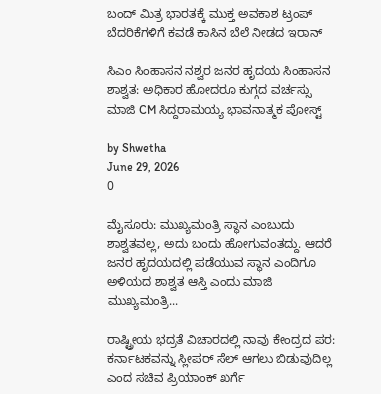ಬಂದ್ ಮಿತ್ರ ಭಾರತಕ್ಕೆ ಮುಕ್ತ ಅವಕಾಶ ಟ್ರಂಪ್ ಬೆದರಿಕೆಗಳಿಗೆ ಕವಡೆ ಕಾಸಿನ ಬೆಲೆ ನೀಡದ ಇರಾನ್

ಸಿಎಂ ಸಿಂಹಾಸನ ನಶ್ವರ ಜನರ ಹೃದಯ ಸಿಂಹಾಸನ ಶಾಶ್ವತ: ಅಧಿಕಾರ ಹೋದರೂ ಕುಗ್ಗದ ವರ್ಚಸ್ಸು ಮಾಜಿ CM ಸಿದ್ದರಾಮಯ್ಯ ಭಾವನಾತ್ಮಕ ಪೋಸ್ಟ್

by Shwetha
June 29, 2026
0

ಮೈಸೂರು: ಮುಖ್ಯಮಂತ್ರಿ ಸ್ಥಾನ ಎಂಬುದು ಶಾಶ್ವತವಲ್ಲ, ಅದು ಬಂದು ಹೋಗುವಂತದ್ದು. ಆದರೆ ಜನರ ಹೃದಯದಲ್ಲಿ ಪಡೆಯುವ ಸ್ಥಾನ ಎಂದಿಗೂ ಅಳಿಯದ ಶಾಶ್ವತ ಆಸ್ತಿ ಎಂದು ಮಾಜಿ ಮುಖ್ಯಮಂತ್ರಿ...

ರಾಷ್ಟ್ರೀಯ ಭದ್ರತೆ ವಿಚಾರದಲ್ಲಿ ನಾವು ಕೇಂದ್ರದ ಪರ: ಕರ್ನಾಟಕವನ್ನು ಸ್ಲೀಪರ್ ಸೆಲ್ ಆಗಲು ಬಿಡುವುದಿಲ್ಲ ಎಂದ ಸಚಿವ ಪ್ರಿಯಾಂಕ್ ಖರ್ಗೆ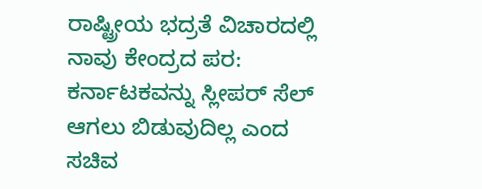ರಾಷ್ಟ್ರೀಯ ಭದ್ರತೆ ವಿಚಾರದಲ್ಲಿ ನಾವು ಕೇಂದ್ರದ ಪರ: ಕರ್ನಾಟಕವನ್ನು ಸ್ಲೀಪರ್ ಸೆಲ್ ಆಗಲು ಬಿಡುವುದಿಲ್ಲ ಎಂದ ಸಚಿವ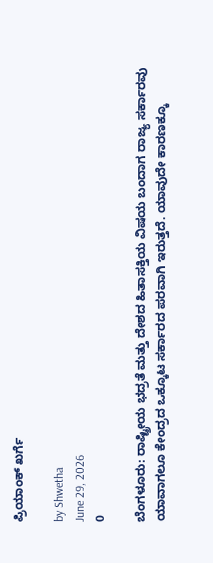ಪ್ರಿಯಾಂಕ್ ಖರ್ಗೆ

by Shwetha
June 29, 2026
0

ಬೆಂಗಳೂರು: ರಾಷ್ಟ್ರೀಯ ಭದ್ರತೆ ಮತ್ತು ದೇಶದ ಹಿತಾಸಕ್ತಿಯ ವಿಷಯ ಬಂದಾಗ ರಾಜ್ಯ ಸರ್ಕಾರವು ಯಾವಾಗಲೂ ಕೇಂದ್ರದ ಒಕ್ಕೂಟ ಸರ್ಕಾರದ ಪರವಾಗಿ ಇರುತ್ತದೆ. ಯಾವುದೇ ಕಾರಣಕ್ಕೂ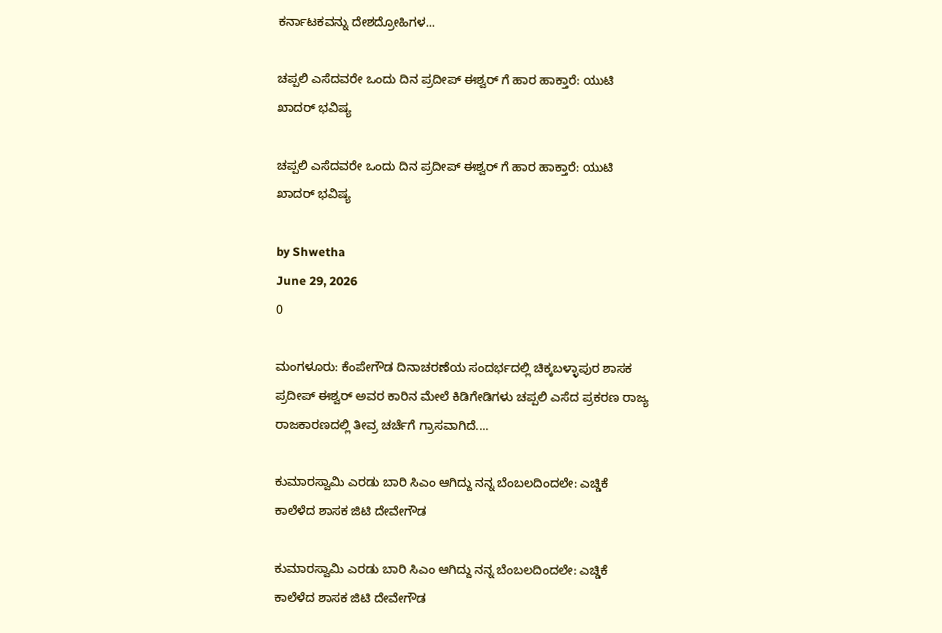ಕರ್ನಾಟಕವನ್ನು ದೇಶದ್ರೋಹಿಗಳ...

ಚಪ್ಪಲಿ ಎಸೆದವರೇ ಒಂದು ದಿನ ಪ್ರದೀಪ್ ಈಶ್ವರ್ ಗೆ ಹಾರ ಹಾಕ್ತಾರೆ: ಯುಟಿ ಖಾದರ್ ಭವಿಷ್ಯ

ಚಪ್ಪಲಿ ಎಸೆದವರೇ ಒಂದು ದಿನ ಪ್ರದೀಪ್ ಈಶ್ವರ್ ಗೆ ಹಾರ ಹಾಕ್ತಾರೆ: ಯುಟಿ ಖಾದರ್ ಭವಿಷ್ಯ

by Shwetha
June 29, 2026
0

ಮಂಗಳೂರು: ಕೆಂಪೇಗೌಡ ದಿನಾಚರಣೆಯ ಸಂದರ್ಭದಲ್ಲಿ ಚಿಕ್ಕಬಳ್ಳಾಪುರ ಶಾಸಕ ಪ್ರದೀಪ್ ಈಶ್ವರ್ ಅವರ ಕಾರಿನ ಮೇಲೆ ಕಿಡಿಗೇಡಿಗಳು ಚಪ್ಪಲಿ ಎಸೆದ ಪ್ರಕರಣ ರಾಜ್ಯ ರಾಜಕಾರಣದಲ್ಲಿ ತೀವ್ರ ಚರ್ಚೆಗೆ ಗ್ರಾಸವಾಗಿದೆ....

ಕುಮಾರಸ್ವಾಮಿ ಎರಡು ಬಾರಿ ಸಿಎಂ ಆಗಿದ್ದು ನನ್ನ ಬೆಂಬಲದಿಂದಲೇ: ಎಚ್ಡಿಕೆ ಕಾಲೆಳೆದ ಶಾಸಕ ಜಿಟಿ ದೇವೇಗೌಡ

ಕುಮಾರಸ್ವಾಮಿ ಎರಡು ಬಾರಿ ಸಿಎಂ ಆಗಿದ್ದು ನನ್ನ ಬೆಂಬಲದಿಂದಲೇ: ಎಚ್ಡಿಕೆ ಕಾಲೆಳೆದ ಶಾಸಕ ಜಿಟಿ ದೇವೇಗೌಡ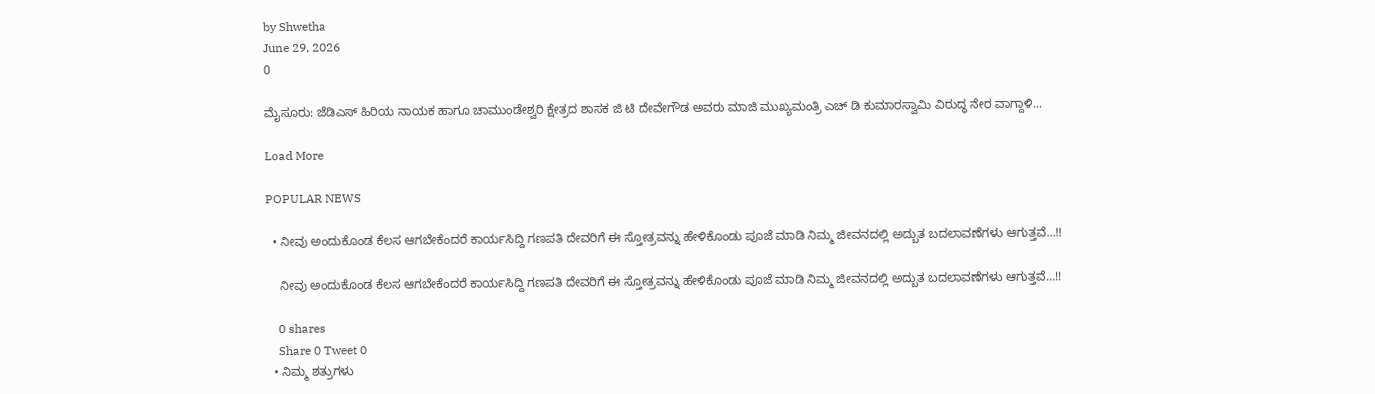by Shwetha
June 29, 2026
0

ಮೈಸೂರು: ಜೆಡಿಎಸ್ ಹಿರಿಯ ನಾಯಕ ಹಾಗೂ ಚಾಮುಂಡೇಶ್ವರಿ ಕ್ಷೇತ್ರದ ಶಾಸಕ ಜಿ ಟಿ ದೇವೇಗೌಡ ಅವರು ಮಾಜಿ ಮುಖ್ಯಮಂತ್ರಿ ಎಚ್ ಡಿ ಕುಮಾರಸ್ವಾಮಿ ವಿರುದ್ಧ ನೇರ ವಾಗ್ದಾಳಿ...

Load More

POPULAR NEWS

  • ನೀವು ಅಂದುಕೊಂಡ ಕೆಲಸ ಆಗಬೇಕೆಂದರೆ ಕಾರ್ಯಸಿದ್ದಿ ಗಣಪತಿ ದೇವರಿಗೆ ಈ ಸ್ತೋತ್ರವನ್ನು ಹೇಳಿಕೊಂಡು ಪೂಜೆ ಮಾಡಿ ನಿಮ್ಮ ಜೀವನದಲ್ಲಿ ಅದ್ಬುತ ಬದಲಾವಣೆಗಳು ಆಗುತ್ತವೆ…!!

    ನೀವು ಅಂದುಕೊಂಡ ಕೆಲಸ ಆಗಬೇಕೆಂದರೆ ಕಾರ್ಯಸಿದ್ದಿ ಗಣಪತಿ ದೇವರಿಗೆ ಈ ಸ್ತೋತ್ರವನ್ನು ಹೇಳಿಕೊಂಡು ಪೂಜೆ ಮಾಡಿ ನಿಮ್ಮ ಜೀವನದಲ್ಲಿ ಅದ್ಬುತ ಬದಲಾವಣೆಗಳು ಆಗುತ್ತವೆ…!!

    0 shares
    Share 0 Tweet 0
  • ನಿಮ್ಮ ಶತ್ರುಗಳು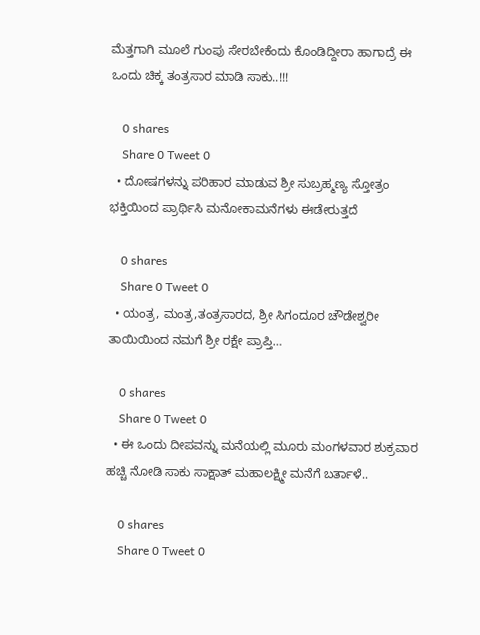ಮೆತ್ತಗಾಗಿ ಮೂಲೆ ಗುಂಪು ಸೇರಬೇಕೆಂದು ಕೊಂಡಿದ್ದೀರಾ ಹಾಗಾದ್ರೆ ಈ ಒಂದು ಚಿಕ್ಕ ತಂತ್ರಸಾರ ಮಾಡಿ ಸಾಕು..!!!

    0 shares
    Share 0 Tweet 0
  • ದೋಷಗಳನ್ನು ಪರಿಹಾರ ಮಾಡುವ ಶ್ರೀ ಸುಬ್ರಹ್ಮಣ್ಯ ಸ್ತೋತ್ರಂ ಭಕ್ತಿಯಿಂದ ಪ್ರಾರ್ಥಿಸಿ ಮನೋಕಾಮನೆಗಳು ಈಡೇರುತ್ತದೆ

    0 shares
    Share 0 Tweet 0
  • ಯಂತ್ರ, ಮಂತ್ರ,ತಂತ್ರಸಾರದ, ಶ್ರೀ ಸಿಗಂದೂರ ಚೌಡೇಶ್ವರೀ ತಾಯಿಯಿಂದ ನಮಗೆ ಶ್ರೀ ರಕ್ಷೇ ಪ್ರಾಪ್ತಿ…

    0 shares
    Share 0 Tweet 0
  • ಈ ಒಂದು ದೀಪವನ್ನು ಮನೆಯಲ್ಲಿ ಮೂರು ಮಂಗಳವಾರ ಶುಕ್ರವಾರ ಹಚ್ಚಿ ನೋಡಿ ಸಾಕು ಸಾಕ್ಷಾತ್ ಮಹಾಲಕ್ಷ್ಮೀ ಮನೆಗೆ ಬರ್ತಾಳೆ..

    0 shares
    Share 0 Tweet 0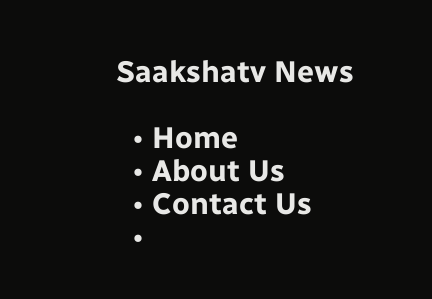Saakshatv News

  • Home
  • About Us
  • Contact Us
  •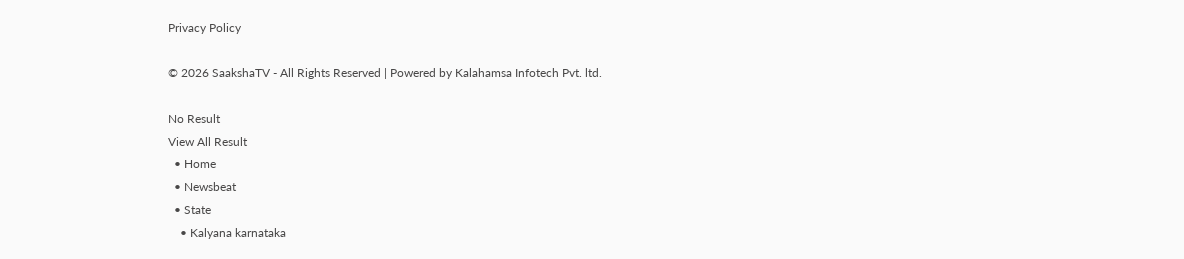Privacy Policy

© 2026 SaakshaTV - All Rights Reserved | Powered by Kalahamsa Infotech Pvt. ltd.

No Result
View All Result
  • Home
  • Newsbeat
  • State
    • Kalyana karnataka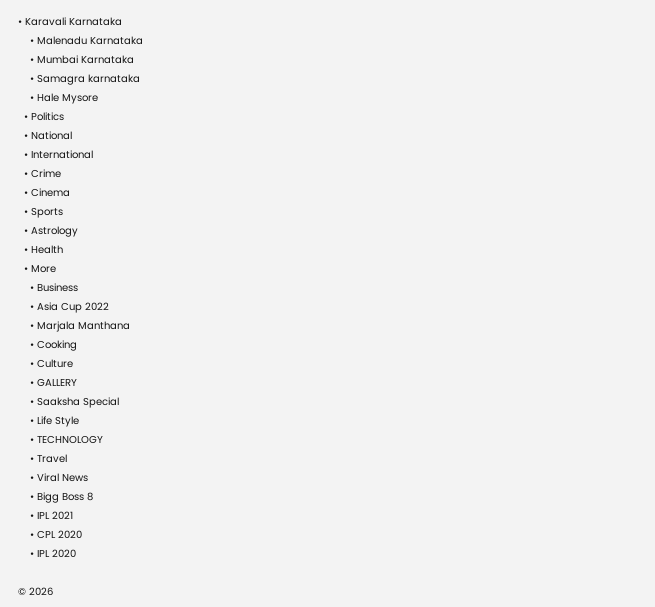• Karavali Karnataka
    • Malenadu Karnataka
    • Mumbai Karnataka
    • Samagra karnataka
    • Hale Mysore
  • Politics
  • National
  • International
  • Crime
  • Cinema
  • Sports
  • Astrology
  • Health
  • More
    • Business
    • Asia Cup 2022
    • Marjala Manthana
    • Cooking
    • Culture
    • GALLERY
    • Saaksha Special
    • Life Style
    • TECHNOLOGY
    • Travel
    • Viral News
    • Bigg Boss 8
    • IPL 2021
    • CPL 2020
    • IPL 2020

© 2026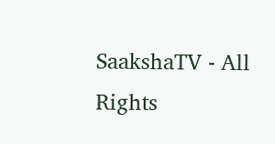SaakshaTV - All Rights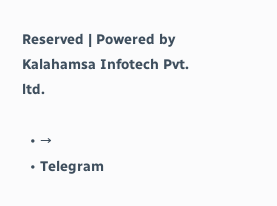Reserved | Powered by Kalahamsa Infotech Pvt. ltd.

  • →
  • Telegram